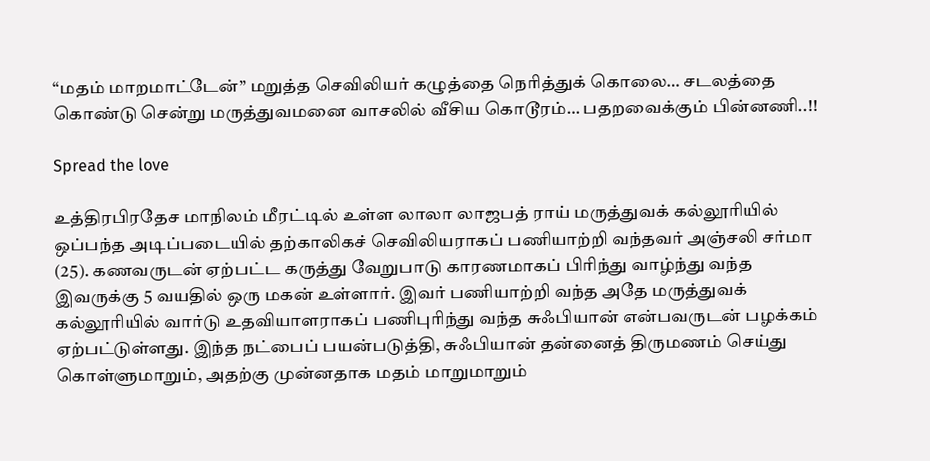“மதம் மாறமாட்டேன்” மறுத்த செவிலியர் கழுத்தை நெரித்துக் கொலை… சடலத்தை கொண்டு சென்று மருத்துவமனை வாசலில் வீசிய கொடூரம்… பதறவைக்கும் பின்னணி..!!

Spread the love

உத்திரபிரதேச மாநிலம் மீரட்டில் உள்ள லாலா லாஜபத் ராய் மருத்துவக் கல்லூரியில் ஒப்பந்த அடிப்படையில் தற்காலிகச் செவிலியராகப் பணியாற்றி வந்தவர் அஞ்சலி சர்மா (25). கணவருடன் ஏற்பட்ட கருத்து வேறுபாடு காரணமாகப் பிரிந்து வாழ்ந்து வந்த இவருக்கு 5 வயதில் ஒரு மகன் உள்ளார். இவர் பணியாற்றி வந்த அதே மருத்துவக் கல்லூரியில் வார்டு உதவியாளராகப் பணிபுரிந்து வந்த சுஃபியான் என்பவருடன் பழக்கம் ஏற்பட்டுள்ளது. இந்த நட்பைப் பயன்படுத்தி, சுஃபியான் தன்னைத் திருமணம் செய்து கொள்ளுமாறும், அதற்கு முன்னதாக மதம் மாறுமாறும்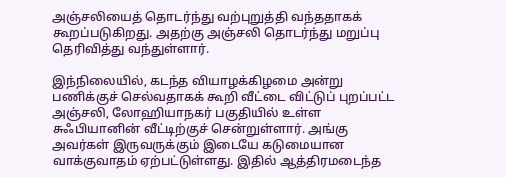அஞ்சலியைத் தொடர்ந்து வற்புறுத்தி வந்ததாகக் கூறப்படுகிறது. அதற்கு அஞ்சலி தொடர்ந்து மறுப்பு தெரிவித்து வந்துள்ளார்.

இந்நிலையில், கடந்த வியாழக்கிழமை அன்று பணிக்குச் செல்வதாகக் கூறி வீட்டை விட்டுப் புறப்பட்ட அஞ்சலி, லோஹியாநகர் பகுதியில் உள்ள சுஃபியானின் வீட்டிற்குச் சென்றுள்ளார். அங்கு அவர்கள் இருவருக்கும் இடையே கடுமையான வாக்குவாதம் ஏற்பட்டுள்ளது. இதில் ஆத்திரமடைந்த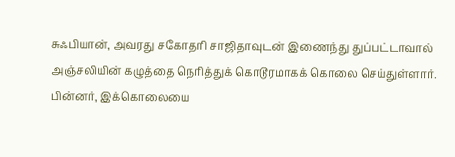சுஃபியான், அவரது சகோதரி சாஜிதாவுடன் இணைந்து துப்பட்டாவால் அஞ்சலியின் கழுத்தை நெரித்துக் கொடூரமாகக் கொலை செய்துள்ளார். பின்னர், இக்கொலையை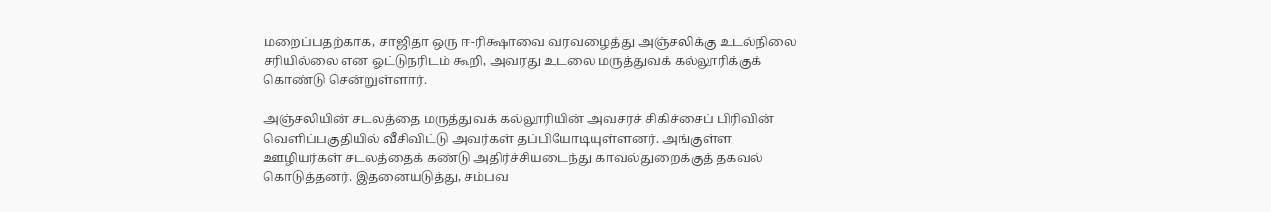மறைப்பதற்காக, சாஜிதா ஒரு ஈ-ரிக்ஷாவை வரவழைத்து அஞ்சலிக்கு உடல்நிலை சரியில்லை என ஓட்டுநரிடம் கூறி, அவரது உடலை மருத்துவக் கல்லூரிக்குக் கொண்டு சென்றுள்ளார்.

அஞ்சலியின் சடலத்தை மருத்துவக் கல்லூரியின் அவசரச் சிகிச்சைப் பிரிவின் வெளிப்பகுதியில் வீசிவிட்டு அவர்கள் தப்பியோடியுள்ளனர். அங்குள்ள ஊழியர்கள் சடலத்தைக் கண்டு அதிர்ச்சியடைந்து காவல்துறைக்குத் தகவல் கொடுத்தனர். இதனையடுத்து, சம்பவ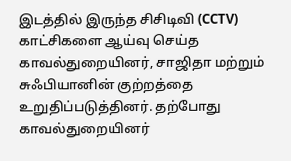இடத்தில் இருந்த சிசிடிவி (CCTV) காட்சிகளை ஆய்வு செய்த காவல்துறையினர், சாஜிதா மற்றும் சுஃபியானின் குற்றத்தை உறுதிப்படுத்தினர். தற்போது காவல்துறையினர்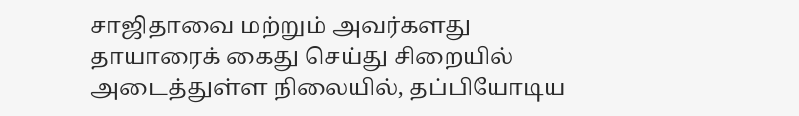சாஜிதாவை மற்றும் அவர்களது தாயாரைக் கைது செய்து சிறையில் அடைத்துள்ள நிலையில், தப்பியோடிய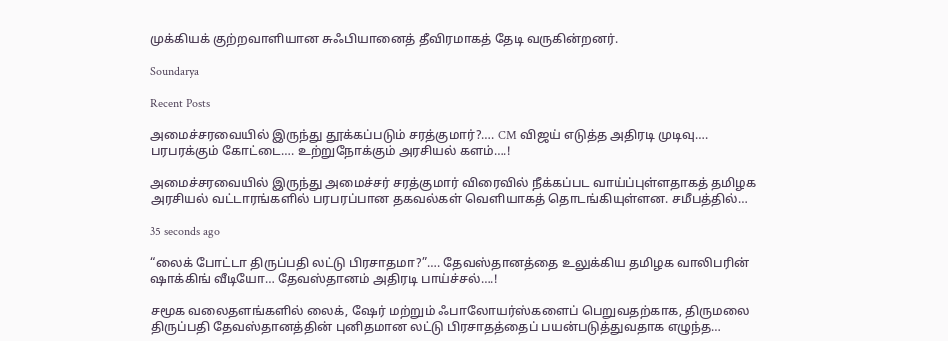முக்கியக் குற்றவாளியான சுஃபியானைத் தீவிரமாகத் தேடி வருகின்றனர்.

Soundarya

Recent Posts

அமைச்சரவையில் இருந்து தூக்கப்படும் சரத்குமார்?…. CM விஜய் எடுத்த அதிரடி முடிவு…. பரபரக்கும் கோட்டை…. உற்றுநோக்கும் அரசியல் களம்….!

அமைச்சரவையில் இருந்து அமைச்சர் சரத்குமார் விரைவில் நீக்கப்பட வாய்ப்புள்ளதாகத் தமிழக அரசியல் வட்டாரங்களில் பரபரப்பான தகவல்கள் வெளியாகத் தொடங்கியுள்ளன. சமீபத்தில்…

35 seconds ago

“லைக் போட்டா திருப்பதி லட்டு பிரசாதமா?”…. தேவஸ்தானத்தை உலுக்கிய தமிழக வாலிபரின் ஷாக்கிங் வீடியோ… தேவஸ்தானம் அதிரடி பாய்ச்சல்….!

சமூக வலைதளங்களில் லைக், ஷேர் மற்றும் ஃபாலோயர்ஸ்களைப் பெறுவதற்காக, திருமலை திருப்பதி தேவஸ்தானத்தின் புனிதமான லட்டு பிரசாதத்தைப் பயன்படுத்துவதாக எழுந்த…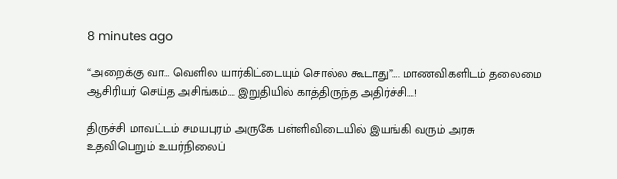8 minutes ago

“அறைக்கு வா… வெளில யார்கிட்டையும் சொல்ல கூடாது”…. மாணவிகளிடம் தலைமை ஆசிரியர் செய்த அசிங்கம்…. இறுதியில் காத்திருந்த அதிர்ச்சி….!

திருச்சி மாவட்டம் சமயபுரம் அருகே பள்ளிவிடையில் இயங்கி வரும் அரசு உதவிபெறும் உயர்நிலைப்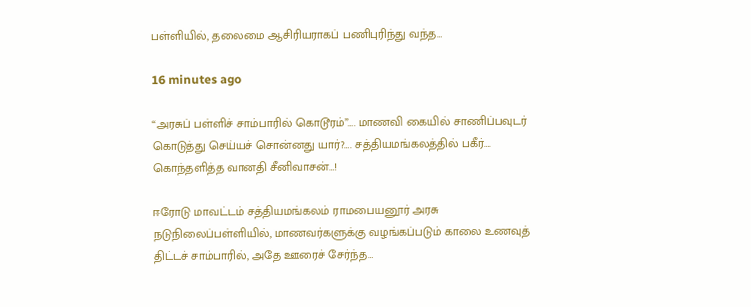பள்ளியில், தலைமை ஆசிரியராகப் பணிபுரிந்து வந்த…

16 minutes ago

“அரசுப் பள்ளிச் சாம்பாரில் கொடூரம்”…. மாணவி கையில் சாணிப்பவுடர் கொடுத்து செய்யச் சொன்னது யார்?…. சத்தியமங்கலத்தில் பகீர்…. கொந்தளித்த வானதி சீனிவாசன்…!

ஈரோடு மாவட்டம் சத்தியமங்கலம் ராமபையனூர் அரசு நடுநிலைப்பள்ளியில், மாணவர்களுக்கு வழங்கப்படும் காலை உணவுத் திட்டச் சாம்பாரில், அதே ஊரைச் சேர்ந்த…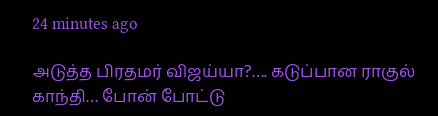24 minutes ago

அடுத்த பிரதமர் விஜய்யா?…. கடுப்பான ராகுல் காந்தி… போன் போட்டு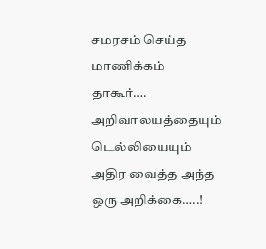சமரசம் செய்த மாணிக்கம் தாகூர்…. அறிவாலயத்தையும் டெல்லியையும் அதிர வைத்த அந்த ஒரு அறிக்கை…..!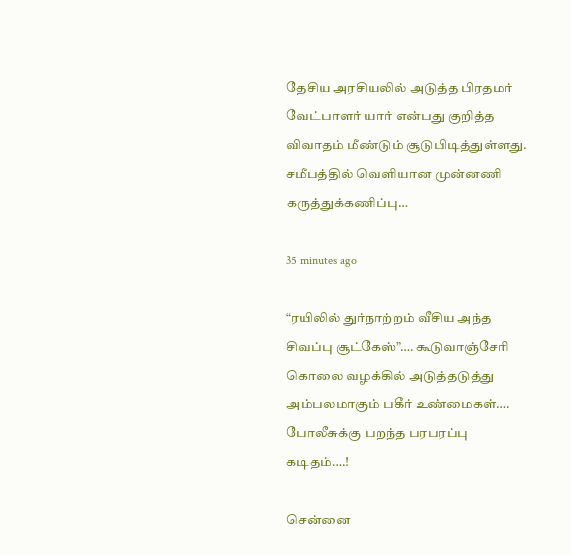தேசிய அரசியலில் அடுத்த பிரதமர் வேட்பாளர் யார் என்பது குறித்த விவாதம் மீண்டும் சூடுபிடித்துள்ளது. சமீபத்தில் வெளியான முன்னணி கருத்துக்கணிப்பு…

35 minutes ago

“ரயிலில் துர்நாற்றம் வீசிய அந்த சிவப்பு சூட்கேஸ்”…. கூடுவாஞ்சேரி கொலை வழக்கில் அடுத்தடுத்து அம்பலமாகும் பகீர் உண்மைகள்…. போலீசுக்கு பறந்த பரபரப்பு கடிதம்….!

சென்னை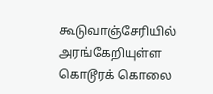கூடுவாஞ்சேரியில் அரங்கேறியுள்ள கொடூரக் கொலை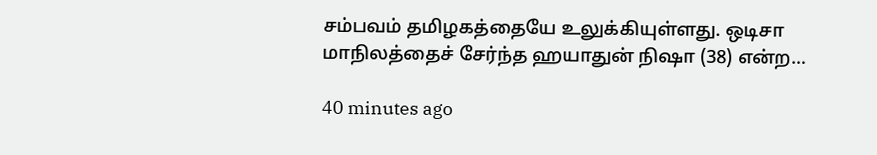சம்பவம் தமிழகத்தையே உலுக்கியுள்ளது. ஒடிசா மாநிலத்தைச் சேர்ந்த ஹயாதுன் நிஷா (38) என்ற…

40 minutes ago